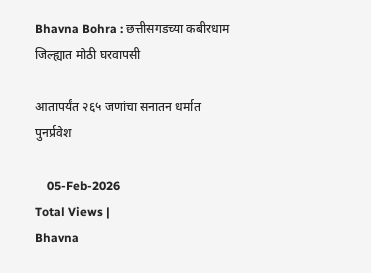Bhavna Bohra : छत्तीसगडच्या कबीरधाम जिल्ह्यात मोठी घरवापसी

आतापर्यंत २६५ जणांचा सनातन धर्मात पुनर्प्रवेश

    05-Feb-2026
Total Views |
Bhavna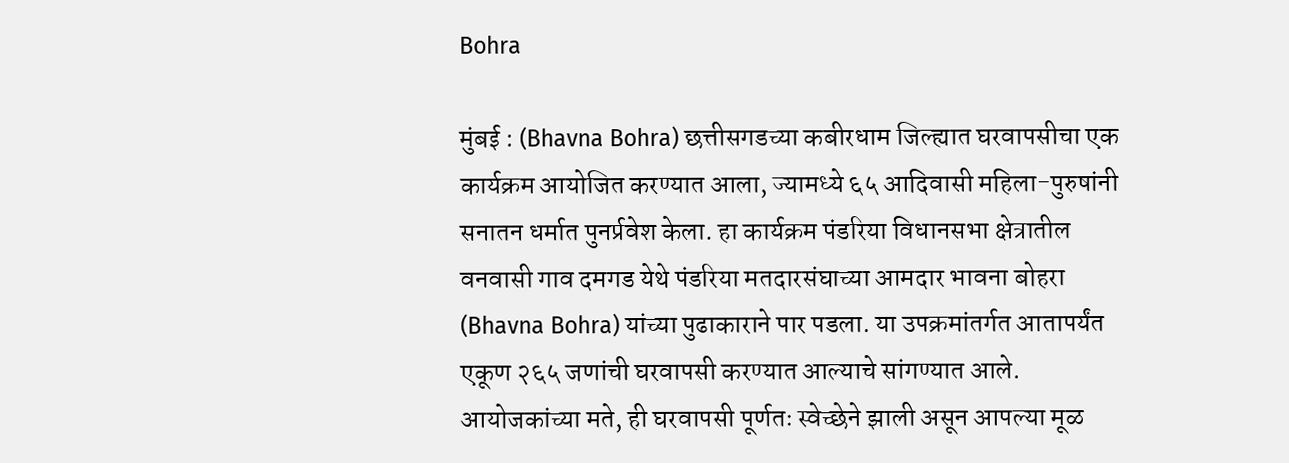Bohra

मुंबई : (Bhavna Bohra) छत्तीसगडच्या कबीरधाम जिल्ह्यात घरवापसीचा एक कार्यक्रम आयोजित करण्यात आला, ज्यामध्ये ६५ आदिवासी महिला-पुरुषांनी सनातन धर्मात पुनर्प्रवेश केला. हा कार्यक्रम पंडरिया विधानसभा क्षेत्रातील वनवासी गाव दमगड येथे पंडरिया मतदारसंघाच्या आमदार भावना बोहरा (Bhavna Bohra) यांच्या पुढाकाराने पार पडला. या उपक्रमांतर्गत आतापर्यंत एकूण २६५ जणांची घरवापसी करण्यात आल्याचे सांगण्यात आले. आयोजकांच्या मते, ही घरवापसी पूर्णतः स्वेच्छेने झाली असून आपल्या मूळ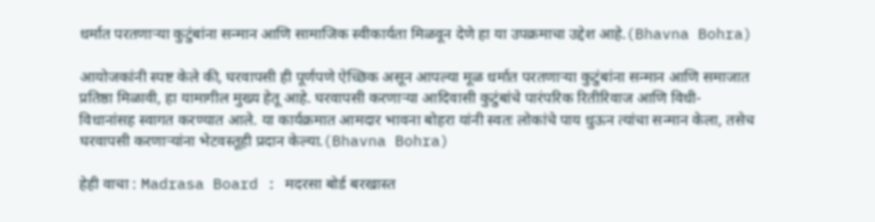धर्मात परतणाऱ्या कुटुंबांना सन्मान आणि सामाजिक स्वीकार्यता मिळवून देणे हा या उपक्रमाचा उद्देश आहे.(Bhavna Bohra)

आयोजकांनी स्पष्ट केले की, घरवापसी ही पूर्णपणे ऐच्छिक असून आपल्या मूळ धर्मात परतणाऱ्या कुटुंबांना सन्मान आणि समाजात प्रतिष्ठा मिळावी, हा यामागील मुख्य हेतू आहे. घरवापसी करणाऱ्या आदिवासी कुटुंबांचे पारंपरिक रितीरिवाज आणि विधी-विधानांसह स्वागत करण्यात आले. या कार्यक्रमात आमदार भावना बोहरा यांनी स्वतः लोकांचे पाय धुऊन त्यांचा सन्मान केला, तसेच घरवापसी करणाऱ्यांना भेटवस्तूही प्रदान केल्या.(Bhavna Bohra)

हेही वाचा : Madrasa Board : मदरसा बोर्ड बरखास्त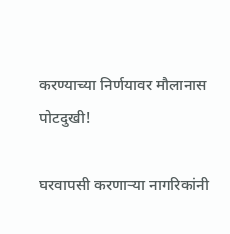करण्याच्या निर्णयावर मौलानास पोटदुखी!

घरवापसी करणाऱ्या नागरिकांनी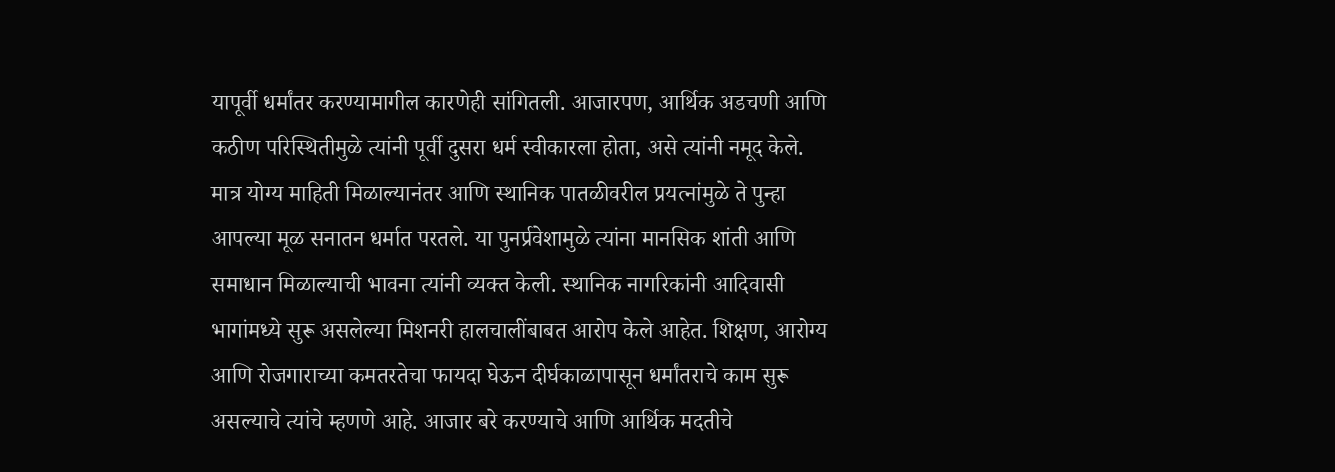यापूर्वी धर्मांतर करण्यामागील कारणेही सांगितली. आजारपण, आर्थिक अडचणी आणि कठीण परिस्थितीमुळे त्यांनी पूर्वी दुसरा धर्म स्वीकारला होता, असे त्यांनी नमूद केले. मात्र योग्य माहिती मिळाल्यानंतर आणि स्थानिक पातळीवरील प्रयत्नांमुळे ते पुन्हा आपल्या मूळ सनातन धर्मात परतले. या पुनर्प्रवेशामुळे त्यांना मानसिक शांती आणि समाधान मिळाल्याची भावना त्यांनी व्यक्त केली. स्थानिक नागरिकांनी आदिवासी भागांमध्ये सुरू असलेल्या मिशनरी हालचालींबाबत आरोप केले आहेत. शिक्षण, आरोग्य आणि रोजगाराच्या कमतरतेचा फायदा घेऊन दीर्घकाळापासून धर्मांतराचे काम सुरू असल्याचे त्यांचे म्हणणे आहे. आजार बरे करण्याचे आणि आर्थिक मदतीचे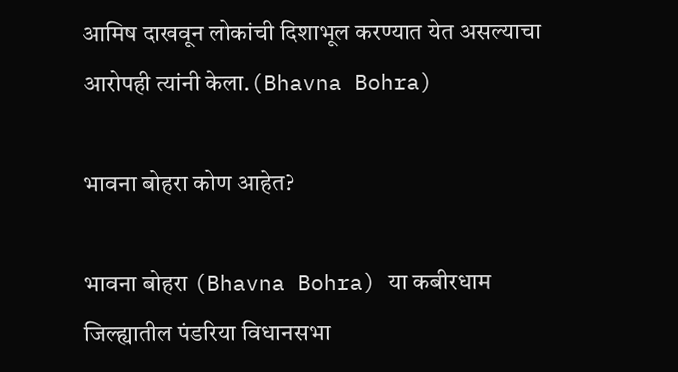आमिष दाखवून लोकांची दिशाभूल करण्यात येत असल्याचा आरोपही त्यांनी केला.(Bhavna Bohra)

भावना बोहरा कोण आहेत?

भावना बोहरा (Bhavna Bohra) या कबीरधाम जिल्ह्यातील पंडरिया विधानसभा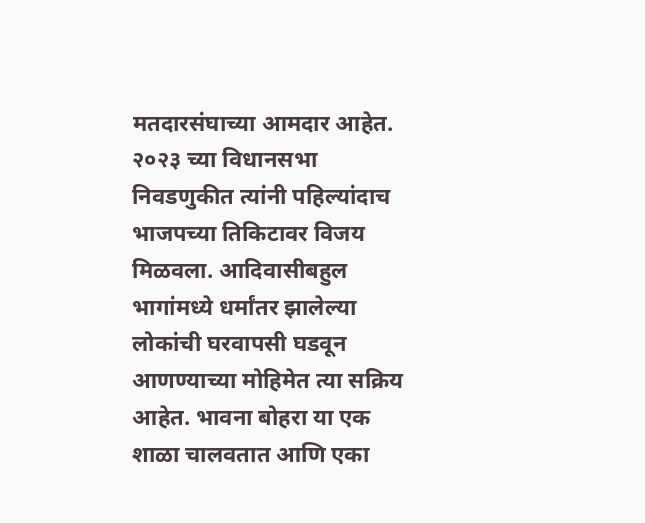मतदारसंघाच्या आमदार आहेत. २०२३ च्या विधानसभा निवडणुकीत त्यांनी पहिल्यांदाच भाजपच्या तिकिटावर विजय मिळवला. आदिवासीबहुल भागांमध्ये धर्मांतर झालेल्या लोकांची घरवापसी घडवून आणण्याच्या मोहिमेत त्या सक्रिय आहेत. भावना बोहरा या एक शाळा चालवतात आणि एका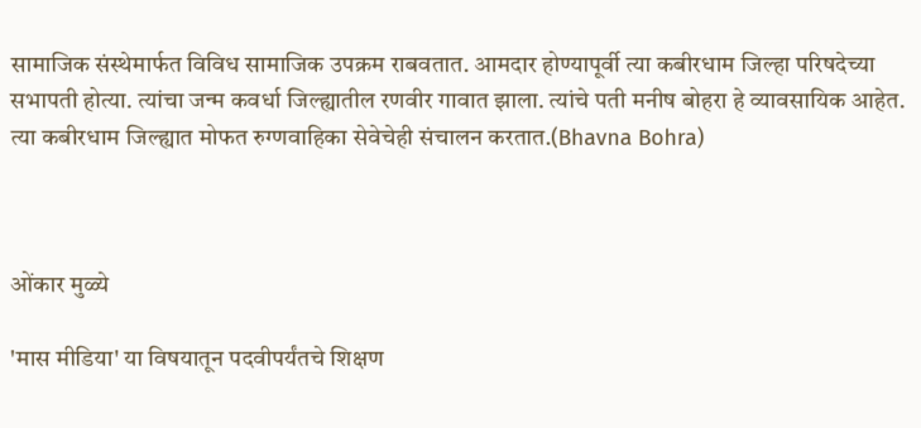सामाजिक संस्थेमार्फत विविध सामाजिक उपक्रम राबवतात. आमदार होण्यापूर्वी त्या कबीरधाम जिल्हा परिषदेच्या सभापती होत्या. त्यांचा जन्म कवर्धा जिल्ह्यातील रणवीर गावात झाला. त्यांचे पती मनीष बोहरा हे व्यावसायिक आहेत. त्या कबीरधाम जिल्ह्यात मोफत रुग्णवाहिका सेवेचेही संचालन करतात.(Bhavna Bohra)



ओंकार मुळ्ये

'मास मीडिया' या विषयातून पदवीपर्यंतचे शिक्षण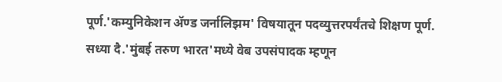पूर्ण.'कम्युनिकेशन ॲण्ड जर्नालिझम' विषयातून पदव्युत्तरपर्यंतचे शिक्षण पूर्ण. सध्या दै.'मुंबई तरुण भारत'मध्ये वेब उपसंपादक म्हणून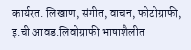कार्यरत. लिखाण, संगीत, वाचन, फोटोग्राफी, इ.ची आवड.लिवोग्राफी भाषाशैलीत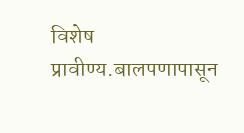विशेष प्रावीण्य.बालपणापासून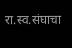रा.स्व.संघाचा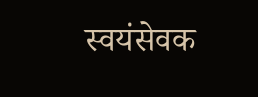स्वयंसेवक